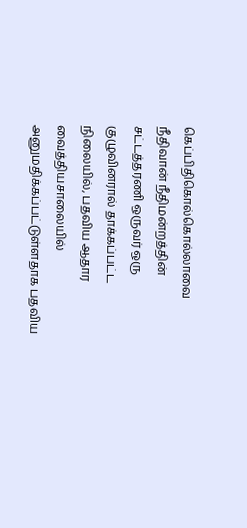கெப்பிதிகொல்கொல்லாவை நீதிவான் நீதிமன்றத்தின் சட்டத்தரணி ஒருவர் ஒரு குழுவினரால் தாக்கப்பட்ட நிலையில், பதவிய ஆதார வைத்தியசாலையில் அனுமதிக்கப்பட்டுள்ளதாக பதவிய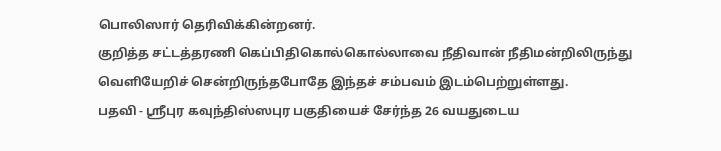பொலிஸார் தெரிவிக்கின்றனர்.
குறித்த சட்டத்தரணி கெப்பிதிகொல்கொல்லாவை நீதிவான் நீதிமன்றிலிருந்து வெளியேறிச் சென்றிருந்தபோதே இந்தச் சம்பவம் இடம்பெற்றுள்ளது.
பதவி - ஸ்ரீபுர கவுந்திஸ்ஸபுர பகுதியைச் சேர்ந்த 26 வயதுடைய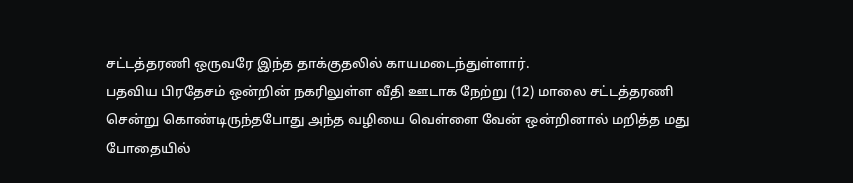சட்டத்தரணி ஒருவரே இந்த தாக்குதலில் காயமடைந்துள்ளார்.
பதவிய பிரதேசம் ஒன்றின் நகரிலுள்ள வீதி ஊடாக நேற்று (12) மாலை சட்டத்தரணி சென்று கொண்டிருந்தபோது அந்த வழியை வெள்ளை வேன் ஒன்றினால் மறித்த மது போதையில்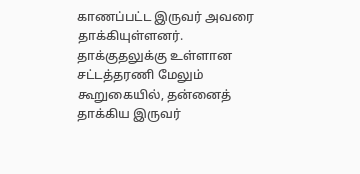காணப்பட்ட இருவர் அவரை தாக்கியுள்ளனர்.
தாக்குதலுக்கு உள்ளான சட்டத்தரணி மேலும் கூறுகையில், தன்னைத் தாக்கிய இருவர்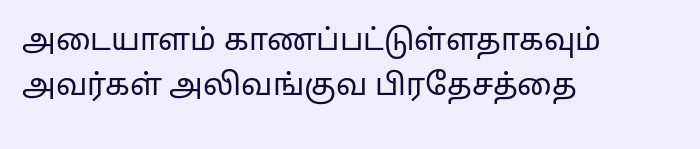அடையாளம் காணப்பட்டுள்ளதாகவும் அவர்கள் அலிவங்குவ பிரதேசத்தை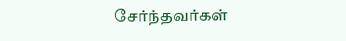சேர்ந்தவர்கள்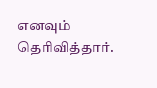எனவும் தெரிவித்தார்.